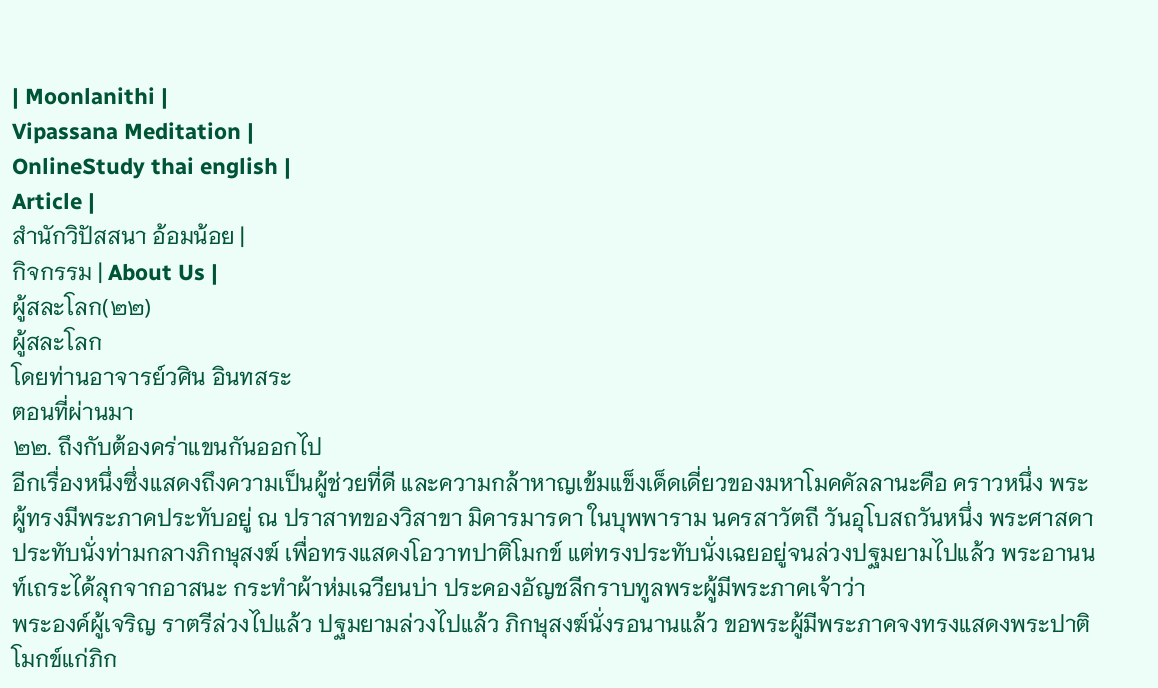| Moonlanithi |
Vipassana Meditation |
OnlineStudy thai english |
Article |
สำนักวิปัสสนา อ้อมน้อย |
กิจกรรม | About Us |
ผู้สละโลก(๒๒)
ผู้สละโลก
โดยท่านอาจารย์วศิน อินทสระ
ตอนที่ผ่านมา
๒๒. ถึงกับต้องคร่าแขนกันออกไป
อีกเรื่องหนึ่งซึ่งแสดงถึงความเป็นผู้ช่วยที่ดี และความกล้าหาญเข้มแข็งเด็ดเดี่ยวของมหาโมคคัลลานะคือ คราวหนึ่ง พระผู้ทรงมีพระภาคประทับอยู่ ณ ปราสาทของวิสาขา มิคารมารดา ในบุพพาราม นครสาวัตถี วันอุโบสถวันหนึ่ง พระศาสดาประทับนั่งท่ามกลางภิกษุสงฆ์ เพื่อทรงแสดงโอวาทปาติโมกข์ แต่ทรงประทับนั่งเฉยอยู่จนล่วงปฐมยามไปแล้ว พระอานนท์เถระได้ลุกจากอาสนะ กระทำผ้าห่มเฉวียนบ่า ประคองอัญชลีกราบทูลพระผู้มีพระภาคเจ้าว่า
พระองค์ผู้เจริญ ราตรีล่วงไปแล้ว ปฐมยามล่วงไปแล้ว ภิกษุสงฆ์นั่งรอนานแล้ว ขอพระผู้มีพระภาคจงทรงแสดงพระปาติโมกข์แก่ภิก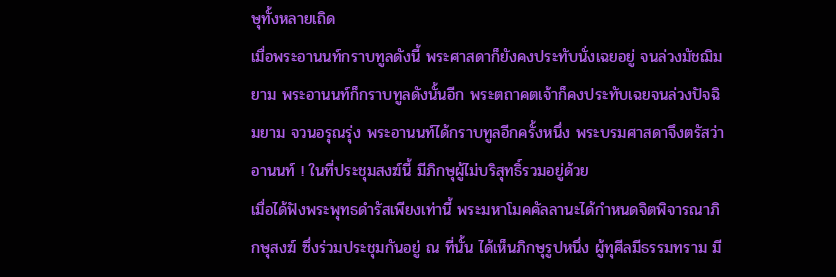ษุทั้งหลายเถิด
เมื่อพระอานนท์กราบทูลดังนี้ พระศาสดาก็ยังคงประทับนั่งเฉยอยู่ จนล่วงมัชฌิมยาม พระอานนท์ก็กราบทูลดังนั้นอีก พระตถาคตเจ้าก็คงประทับเฉยจนล่วงปัจฉิมยาม จวนอรุณรุ่ง พระอานนท์ได้กราบทูลอีกครั้งหนึ่ง พระบรมศาสดาจึงตรัสว่า
อานนท์ ! ในที่ประชุมสงฆ์นี้ มีภิกษุผู้ไม่บริสุทธิ์รวมอยู่ด้วย
เมื่อได้ฟังพระพุทธดำรัสเพียงเท่านี้ พระมหาโมคคัลลานะได้กำหนดจิตพิจารณาภิกษุสงฆ์ ซึ่งร่วมประชุมกันอยู่ ณ ที่นั้น ได้เห็นภิกษุรูปหนึ่ง ผู้ทุศีลมีธรรมทราม มี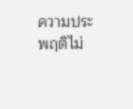ความประพฤติไม่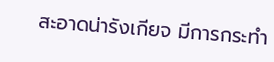สะอาดน่ารังเกียจ มีการกระทำ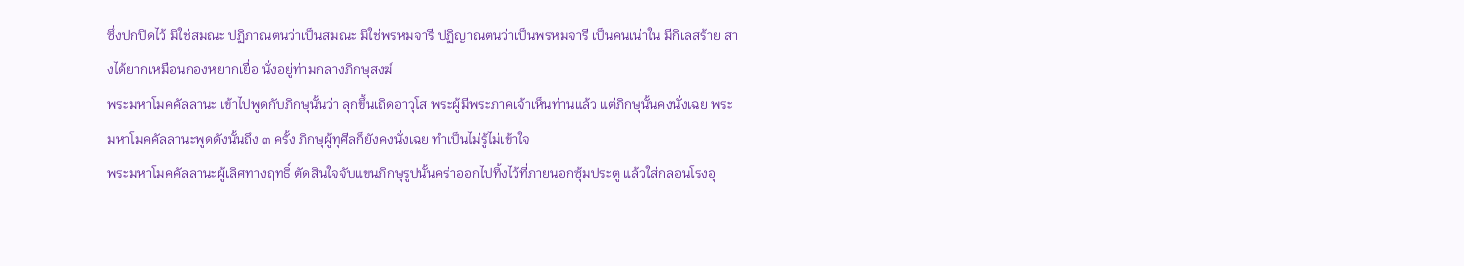ซึ่งปกปิดไว้ มิใช่สมณะ ปฏิภาณตนว่าเป็นสมณะ มิใช่พรหมจารี ปฏิญาณตนว่าเป็นพรหมจารี เป็นคนเน่าใน มีกิเลสร้าย สางได้ยากเหมือนกองหยากเยื่อ นั่งอยู่ท่ามกลางภิกษุสงฆ์
พระมหาโมคคัลลานะ เข้าไปพูดกับภิกษุนั้นว่า ลุกขึ้นเถิดอาวุโส พระผู้มีพระภาคเจ้าเห็นท่านแล้ว แต่ภิกษุนั้นคงนั่งเฉย พระมหาโมคคัลลานะพูดดังนั้นถึง ๓ ครั้ง ภิกษุผู้ทุศีลก็ยังคงนั่งเฉย ทำเป็นไม่รู้ไม่เข้าใจ
พระมหาโมคคัลลานะผู้เลิศทางฤทธิ์ ตัดสินใจจับแขนภิกษุรูปนั้นคร่าออกไปทิ้งไว้ที่ภายนอกซุ้มประตู แล้วใส่กลอนโรงอุ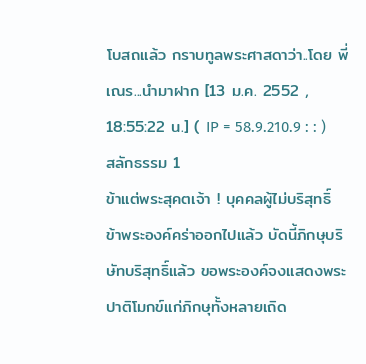โบสถแล้ว กราบทูลพระศาสดาว่า..โดย พี่เณร...นำมาฝาก [13 ม.ค. 2552 , 18:55:22 น.] ( IP = 58.9.210.9 : : )
สลักธรรม 1
ข้าแต่พระสุคตเจ้า ! บุคคลผู้ไม่บริสุทธิ์ ข้าพระองค์คร่าออกไปแล้ว บัดนี้ภิกษุบริษัทบริสุทธิ์แล้ว ขอพระองค์จงแสดงพระปาติโมกข์แก่ภิกษุทั้งหลายเถิด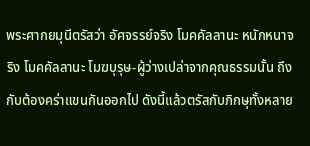พระศากยมุนีตรัสว่า อัศจรรย์จริง โมคคัลลานะ หนักหนาจริง โมคคัลลานะ โมฆบุรุษ-ผู้ว่างเปล่าจากคุณธรรมนั้น ถึงกับต้องคร่าแขนกันออกไป ดังนี้แล้วตรัสกับภิกษุทั้งหลาย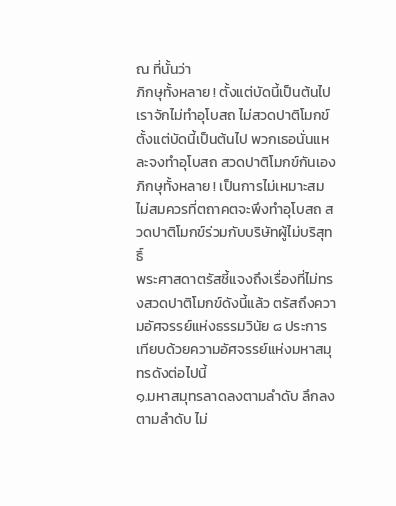ณ ที่นั้นว่า
ภิกษุทั้งหลาย ! ตั้งแต่บัดนี้เป็นต้นไป เราจักไม่ทำอุโบสถ ไม่สวดปาติโมกข์ ตั้งแต่บัดนี้เป็นต้นไป พวกเธอนั่นแหละจงทำอุโบสถ สวดปาติโมกข์กันเอง ภิกษุทั้งหลาย ! เป็นการไม่เหมาะสม ไม่สมควรที่ตถาคตจะพึงทำอุโบสถ สวดปาติโมกข์ร่วมกับบริษัทผู้ไม่บริสุทธิ์
พระศาสดาตรัสชี้แจงถึงเรื่องที่ไม่ทรงสวดปาติโมกข์ดังนี้แล้ว ตรัสถึงความอัศจรรย์แห่งธรรมวินัย ๘ ประการ เทียบด้วยความอัศจรรย์แห่งมหาสมุทรดังต่อไปนี้
๑.มหาสมุทรลาดลงตามลำดับ ลึกลงตามลำดับ ไม่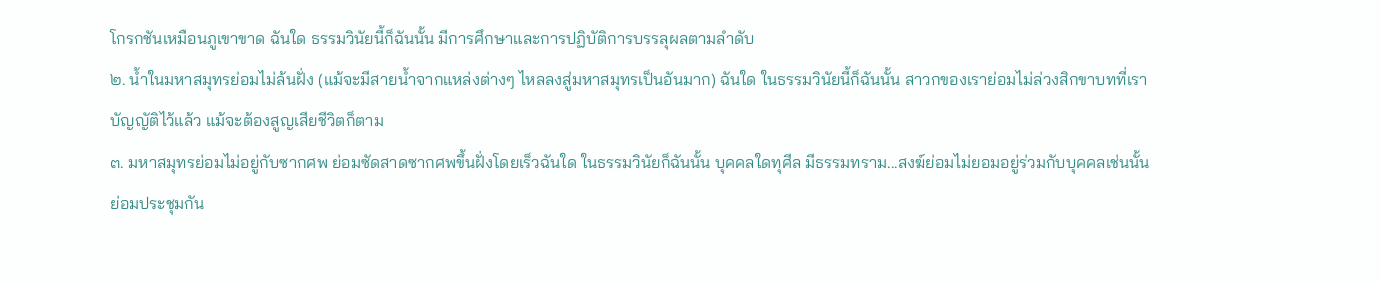โกรกชันเหมือนภูเขาขาด ฉันใด ธรรมวินัยนี้ก็ฉันนั้น มีการศึกษาและการปฏิบัติการบรรลุผลตามลำดับ
๒. น้ำในมหาสมุทรย่อมไม่ล้นฝั่ง (แม้จะมีสายน้ำจากแหล่งต่างๆ ไหลลงสู่มหาสมุทรเป็นอันมาก) ฉันใด ในธรรมวินัยนี้ก็ฉันนั้น สาวกของเราย่อมไม่ล่วงสิกขาบทที่เราบัญญัติไว้แล้ว แม้จะต้องสูญเสียชีวิตก็ตาม
๓. มหาสมุทรย่อมไม่อยู่กับซากศพ ย่อมซัดสาดซากศพขึ้นฝั่งโดยเร็วฉันใด ในธรรมวินัยก็ฉันนั้น บุคคลใดทุศีล มีธรรมทราม...สงฆ์ย่อมไม่ยอมอยู่ร่วมกับบุคคลเช่นนั้น ย่อมประชุมกัน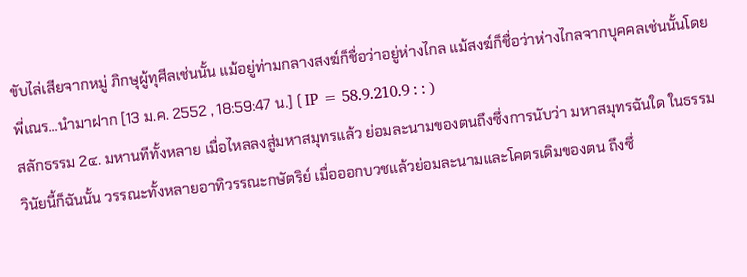ขับไล่เสียจากหมู่ ภิกษุผู้ทุศีลเช่นนั้น แม้อยู่ท่ามกลางสงฆ์ก็ชื่อว่าอยู่ห่างไกล แม้สงฆ์ก็ชื่อว่าห่างไกลจากบุคคลเช่นนั้นโดย พี่เณร...นำมาฝาก [13 ม.ค. 2552 , 18:59:47 น.] ( IP = 58.9.210.9 : : )
สลักธรรม 2๔. มหานทีทั้งหลาย เมื่อไหลลงสู่มหาสมุทรแล้ว ย่อมละนามของตนถึงซึ่งการนับว่า มหาสมุทรฉันใด ในธรรมวินัยนี้ก็ฉันนั้น วรรณะทั้งหลายอาทิวรรณะกษัตริย์ เมื่อออกบวชแล้วย่อมละนามและโคตรเดิมของตน ถึงซึ่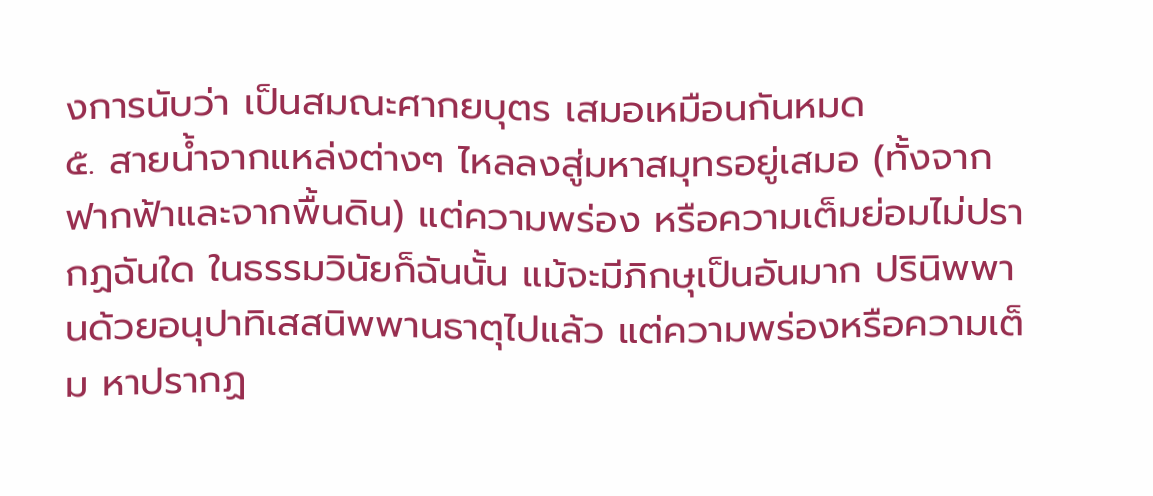งการนับว่า เป็นสมณะศากยบุตร เสมอเหมือนกันหมด
๕. สายน้ำจากแหล่งต่างๆ ไหลลงสู่มหาสมุทรอยู่เสมอ (ทั้งจากฟากฟ้าและจากพื้นดิน) แต่ความพร่อง หรือความเต็มย่อมไม่ปรากฏฉันใด ในธรรมวินัยก็ฉันนั้น แม้จะมีภิกษุเป็นอันมาก ปรินิพพานด้วยอนุปาทิเสสนิพพานธาตุไปแล้ว แต่ความพร่องหรือความเต็ม หาปรากฏ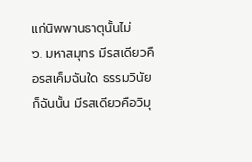แก่นิพพานธาตุนั้นไม่
๖. มหาสมุทร มีรสเดียวคือรสเค็มฉันใด ธรรมวินัยก็ฉันนั้น มีรสเดียวคือวิมุ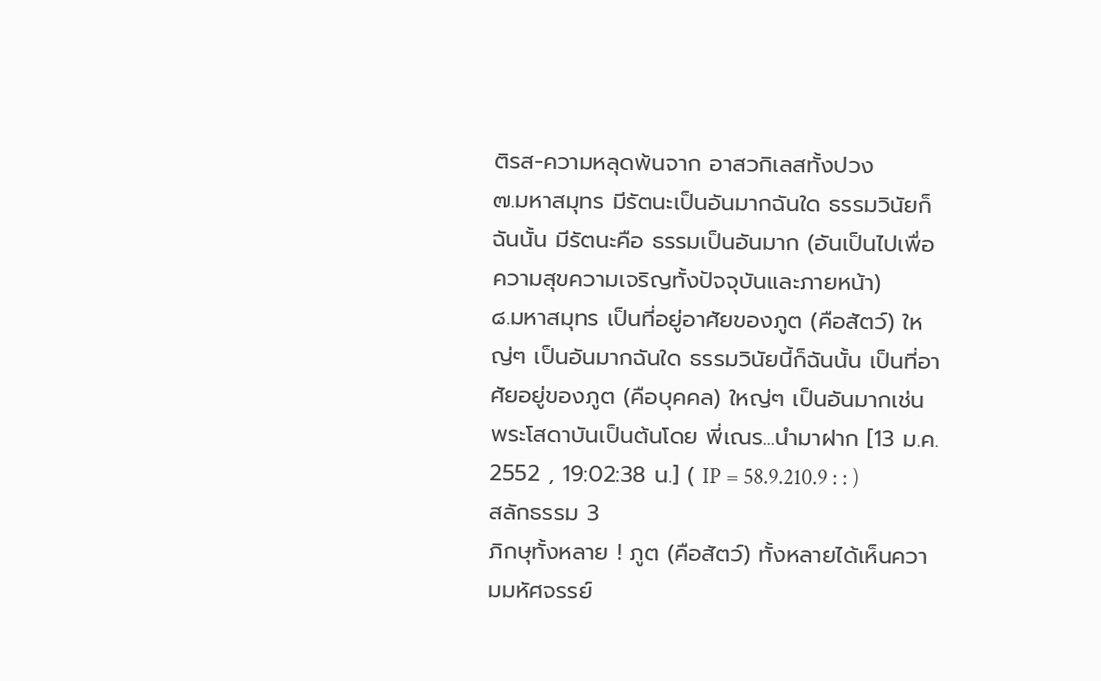ติรส-ความหลุดพ้นจาก อาสวกิเลสทั้งปวง
๗.มหาสมุทร มีรัตนะเป็นอันมากฉันใด ธรรมวินัยก็ฉันนั้น มีรัตนะคือ ธรรมเป็นอันมาก (อันเป็นไปเพื่อความสุขความเจริญทั้งปัจจุบันและภายหน้า)
๘.มหาสมุทร เป็นที่อยู่อาศัยของภูต (คือสัตว์) ใหญ่ๆ เป็นอันมากฉันใด ธรรมวินัยนี้ก็ฉันนั้น เป็นที่อาศัยอยู่ของภูต (คือบุคคล) ใหญ่ๆ เป็นอันมากเช่นพระโสดาบันเป็นต้นโดย พี่เณร...นำมาฝาก [13 ม.ค. 2552 , 19:02:38 น.] ( IP = 58.9.210.9 : : )
สลักธรรม 3
ภิกษุทั้งหลาย ! ภูต (คือสัตว์) ทั้งหลายได้เห็นความมหัศจรรย์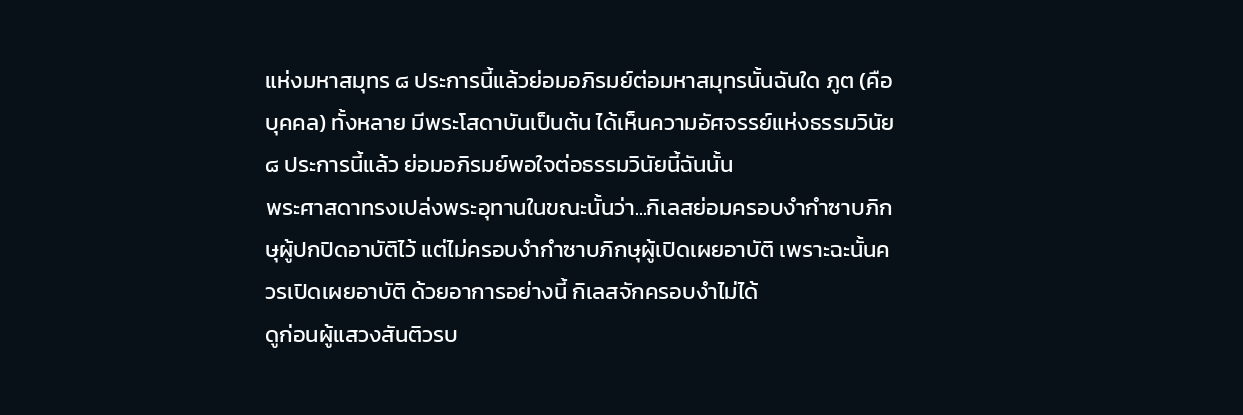แห่งมหาสมุทร ๘ ประการนี้แล้วย่อมอภิรมย์ต่อมหาสมุทรนั้นฉันใด ภูต (คือบุคคล) ทั้งหลาย มีพระโสดาบันเป็นต้น ได้เห็นความอัศจรรย์แห่งธรรมวินัย ๘ ประการนี้แล้ว ย่อมอภิรมย์พอใจต่อธรรมวินัยนี้ฉันนั้น
พระศาสดาทรงเปล่งพระอุทานในขณะนั้นว่า...กิเลสย่อมครอบงำกำซาบภิกษุผู้ปกปิดอาบัติไว้ แต่ไม่ครอบงำกำซาบภิกษุผู้เปิดเผยอาบัติ เพราะฉะนั้นควรเปิดเผยอาบัติ ด้วยอาการอย่างนี้ กิเลสจักครอบงำไม่ได้
ดูก่อนผู้แสวงสันติวรบ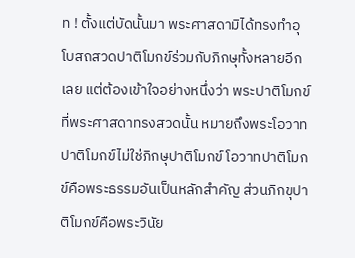ท ! ตั้งแต่บัดนั้นมา พระศาสดามิได้ทรงทำอุโบสถสวดปาติโมกข์ร่วมกับภิกษุทั้งหลายอีกเลย แต่ต้องเข้าใจอย่างหนึ่งว่า พระปาติโมกข์ที่พระศาสดาทรงสวดนั้น หมายถึงพระโอวาทปาติโมกข์ไม่ใช่ภิกษุปาติโมกข์ โอวาทปาติโมกข์คือพระธรรมอันเป็นหลักสำคัญ ส่วนภิกขุปาติโมกข์คือพระวินัย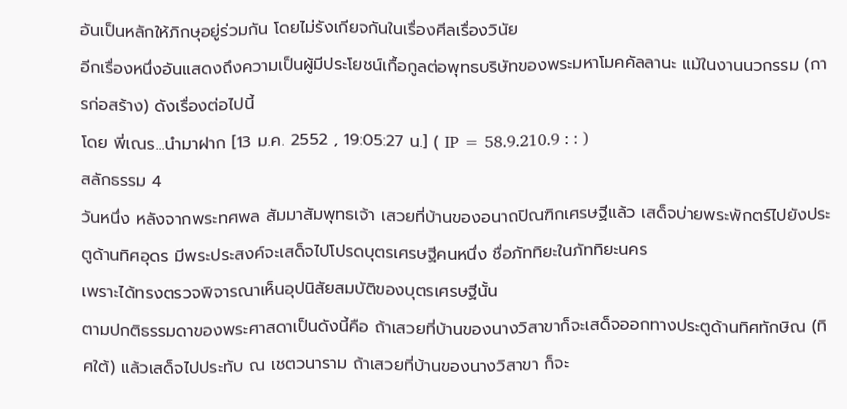อันเป็นหลักให้ภิกษุอยู่ร่วมกัน โดยไม่รังเกียจกันในเรื่องศีลเรื่องวินัย
อีกเรื่องหนึ่งอันแสดงถึงความเป็นผู้มีประโยชน์เกื้อกูลต่อพุทธบริษัทของพระมหาโมคคัลลานะ แม้ในงานนวกรรม (การก่อสร้าง) ดังเรื่องต่อไปนี้
โดย พี่เณร...นำมาฝาก [13 ม.ค. 2552 , 19:05:27 น.] ( IP = 58.9.210.9 : : )
สลักธรรม 4
วันหนึ่ง หลังจากพระทศพล สัมมาสัมพุทธเจ้า เสวยที่บ้านของอนาถปิณฑิกเศรษฐีแล้ว เสด็จบ่ายพระพักตร์ไปยังประตูด้านทิศอุดร มีพระประสงค์จะเสด็จไปโปรดบุตรเศรษฐีคนหนึ่ง ชื่อภัททิยะในภัททิยะนคร
เพราะได้ทรงตรวจพิจารณาเห็นอุปนิสัยสมบัติของบุตรเศรษฐีนั้น
ตามปกติธรรมดาของพระศาสดาเป็นดังนี้คือ ถ้าเสวยที่บ้านของนางวิสาขาก็จะเสด็จออกทางประตูด้านทิศทักษิณ (ทิศใต้) แล้วเสด็จไปประทับ ณ เชตวนาราม ถ้าเสวยที่บ้านของนางวิสาขา ก็จะ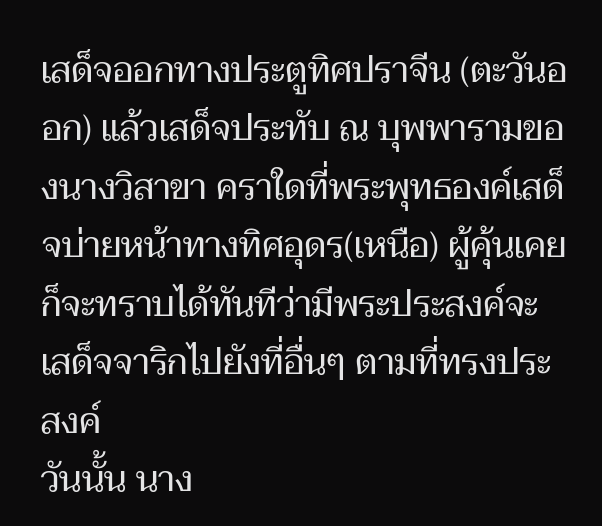เสด็จออกทางประตูทิศปราจีน (ตะวันออก) แล้วเสด็จประทับ ณ บุพพารามของนางวิสาขา คราใดที่พระพุทธองค์เสด็จบ่ายหน้าทางทิศอุดร(เหนือ) ผู้คุ้นเคยก็จะทราบได้ทันทีว่ามีพระประสงค์จะเสด็จจาริกไปยังที่อื่นๆ ตามที่ทรงประสงค์
วันนั้น นาง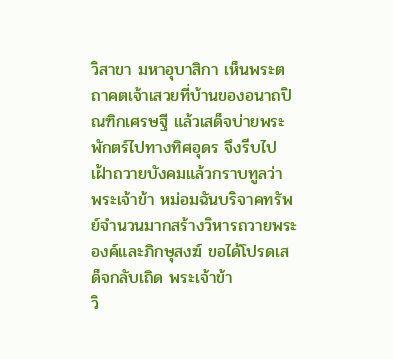วิสาขา มหาอุบาสิกา เห็นพระตถาคตเจ้าเสวยที่บ้านของอนาถปิณฑิกเศรษฐี แล้วเสด็จบ่ายพระพักตร์ไปทางทิศอุดร จึงรีบไปเฝ้าถวายบังคมแล้วกราบทูลว่า พระเจ้าข้า หม่อมฉันบริจาคทรัพย์จำนวนมากสร้างวิหารถวายพระองค์และภิกษุสงฆ์ ขอได้โปรดเสด็จกลับเถิด พระเจ้าข้า
วิ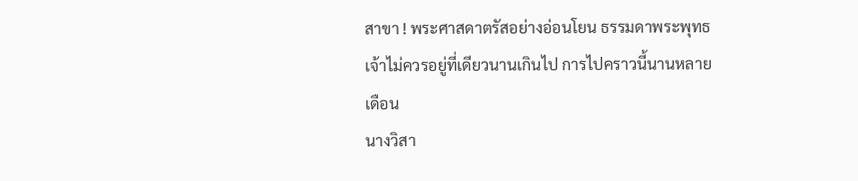สาขา ! พระศาสดาตรัสอย่างอ่อนโยน ธรรมดาพระพุทธเจ้าไม่ควรอยู่ที่เดียวนานเกินไป การไปคราวนี้นานหลายเดือน
นางวิสา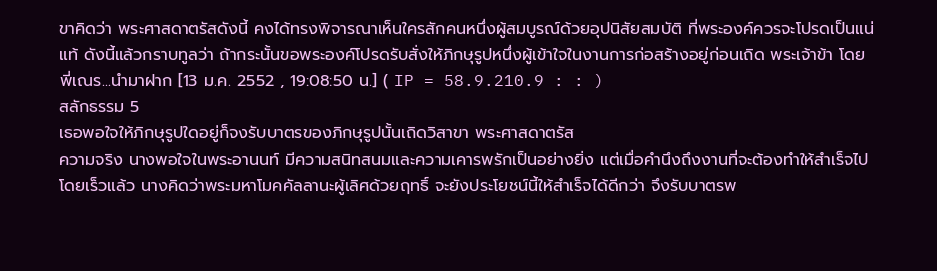ขาคิดว่า พระศาสดาตรัสดังนี้ คงได้ทรงพิจารณาเห็นใครสักคนหนึ่งผู้สมบูรณ์ด้วยอุปนิสัยสมบัติ ที่พระองค์ควรจะโปรดเป็นแน่แท้ ดังนี้แล้วกราบทูลว่า ถ้ากระนั้นขอพระองค์โปรดรับสั่งให้ภิกษุรูปหนึ่งผู้เข้าใจในงานการก่อสร้างอยู่ก่อนเถิด พระเจ้าข้า โดย พี่เณร...นำมาฝาก [13 ม.ค. 2552 , 19:08:50 น.] ( IP = 58.9.210.9 : : )
สลักธรรม 5
เธอพอใจให้ภิกษุรูปใดอยู่ก็จงรับบาตรของภิกษุรูปนั้นเถิดวิสาขา พระศาสดาตรัส
ความจริง นางพอใจในพระอานนท์ มีความสนิทสนมและความเคารพรักเป็นอย่างยิ่ง แต่เมื่อคำนึงถึงงานที่จะต้องทำให้สำเร็จไปโดยเร็วแล้ว นางคิดว่าพระมหาโมคคัลลานะผู้เลิศด้วยฤทธิ์ จะยังประโยชน์นี้ให้สำเร็จได้ดีกว่า จึงรับบาตรพ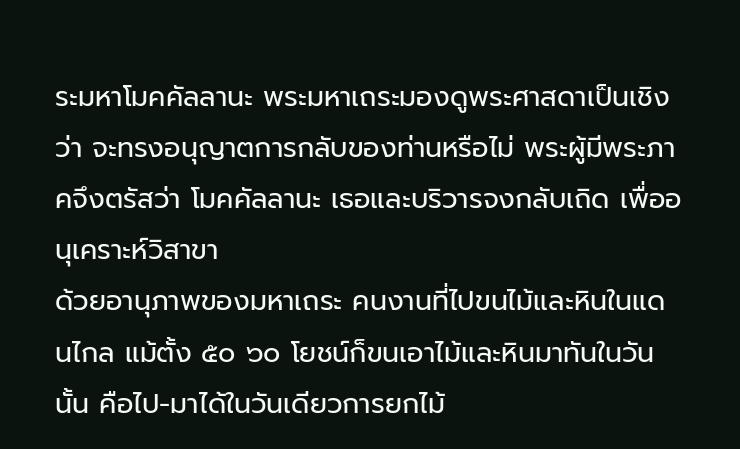ระมหาโมคคัลลานะ พระมหาเถระมองดูพระศาสดาเป็นเชิงว่า จะทรงอนุญาตการกลับของท่านหรือไม่ พระผู้มีพระภาคจึงตรัสว่า โมคคัลลานะ เธอและบริวารจงกลับเถิด เพื่ออนุเคราะห์วิสาขา
ด้วยอานุภาพของมหาเถระ คนงานที่ไปขนไม้และหินในแดนไกล แม้ตั้ง ๕๐ ๖๐ โยชน์ก็ขนเอาไม้และหินมาทันในวันนั้น คือไป-มาได้ในวันเดียวการยกไม้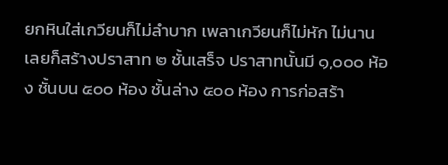ยกหินใส่เกวียนก็ไม่ลำบาก เพลาเกวียนก็ไม่หัก ไม่นานเลยก็สร้างปราสาท ๒ ชั้นเสร็จ ปราสาทนั้นมี ๑,๐๐๐ ห้อง ชั้นบน ๕๐๐ ห้อง ชั้นล่าง ๕๐๐ ห้อง การก่อสร้า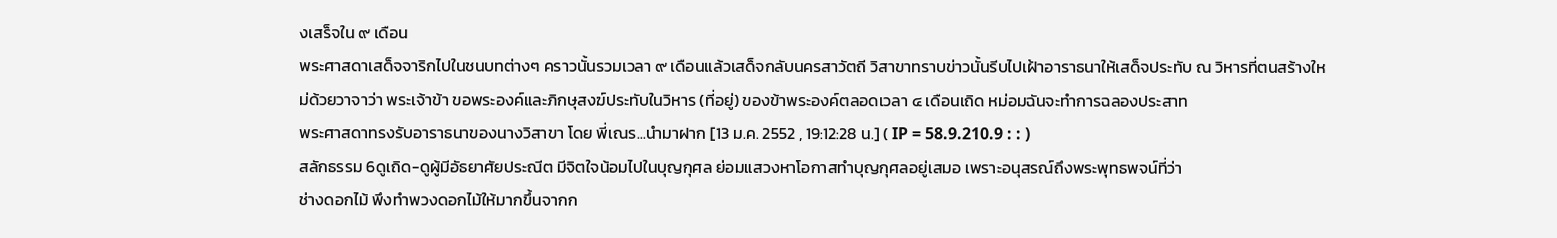งเสร็จใน ๙ เดือน
พระศาสดาเสด็จจาริกไปในชนบทต่างๆ คราวนั้นรวมเวลา ๙ เดือนแล้วเสด็จกลับนครสาวัตถี วิสาขาทราบข่าวนั้นรีบไปเฝ้าอาราธนาให้เสด็จประทับ ณ วิหารที่ตนสร้างใหม่ด้วยวาจาว่า พระเจ้าข้า ขอพระองค์และภิกษุสงฆ์ประทับในวิหาร (ที่อยู่) ของข้าพระองค์ตลอดเวลา ๔ เดือนเถิด หม่อมฉันจะทำการฉลองประสาท
พระศาสดาทรงรับอาราธนาของนางวิสาขา โดย พี่เณร...นำมาฝาก [13 ม.ค. 2552 , 19:12:28 น.] ( IP = 58.9.210.9 : : )
สลักธรรม 6ดูเถิด-ดูผู้มีอัธยาศัยประณีต มีจิตใจน้อมไปในบุญกุศล ย่อมแสวงหาโอกาสทำบุญกุศลอยู่เสมอ เพราะอนุสรณ์ถึงพระพุทธพจน์ที่ว่า
ช่างดอกไม้ พึงทำพวงดอกไม้ให้มากขึ้นจากก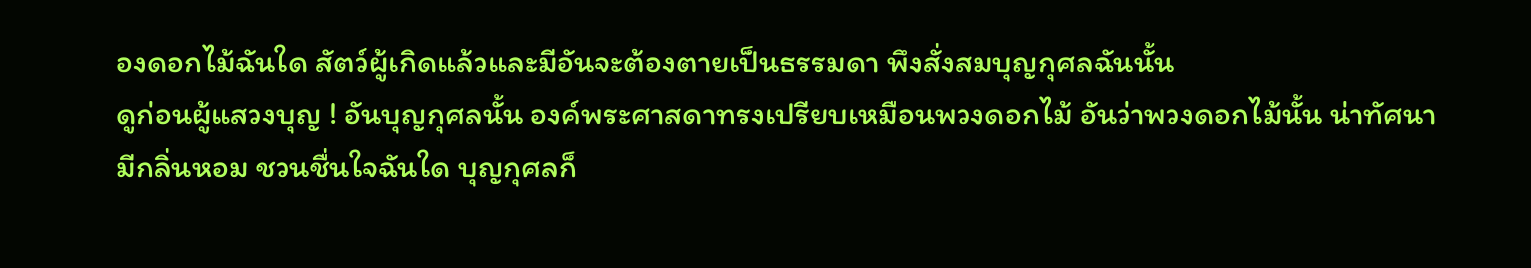องดอกไม้ฉันใด สัตว์ผู้เกิดแล้วและมีอันจะต้องตายเป็นธรรมดา พึงสั่งสมบุญกุศลฉันนั้น
ดูก่อนผู้แสวงบุญ ! อันบุญกุศลนั้น องค์พระศาสดาทรงเปรียบเหมือนพวงดอกไม้ อันว่าพวงดอกไม้นั้น น่าทัศนามีกลิ่นหอม ชวนชื่นใจฉันใด บุญกุศลก็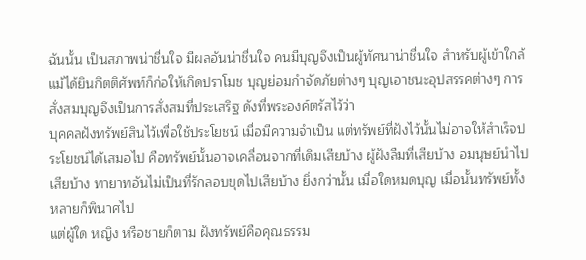ฉันนั้น เป็นสภาพน่าชื่นใจ มีผลอันน่าชื่นใจ คนมีบุญจึงเป็นผู้ทัศนาน่าชื่นใจ สำหรับผู้เข้าใกล้ แม้ได้ยินกิตติศัพท์ก็ก่อให้เกิดปราโมช บุญย่อมกำจัดภัยต่างๆ บุญเอาชนะอุปสรรคต่างๆ การสั่งสมบุญจึงเป็นการสั่งสมที่ประเสริฐ ดังที่พระองค์ตรัสไว้ว่า
บุคคลฝังทรัพย์สินไว้เพื่อใช้ประโยชน์ เมื่อมีความจำเป็น แต่ทรัพย์ที่ฝังไว้นั้นไม่อาจให้สำเร็จประโยชน์ได้เสมอไป คือทรัพย์นั้นอาจเคลื่อนจากที่เดิมเสียบ้าง ผู้ฝังลืมที่เสียบ้าง อมนุษย์นำไปเสียบ้าง ทายาทอันไม่เป็นที่รักลอบขุดไปเสียบ้าง ยิ่งกว่านั้น เมื่อใดหมดบุญ เมื่อนั้นทรัพย์ทั้งหลายก็พินาศไป
แต่ผู้ใด หญิง หรือชายก็ตาม ฝังทรัพย์คือคุณธรรม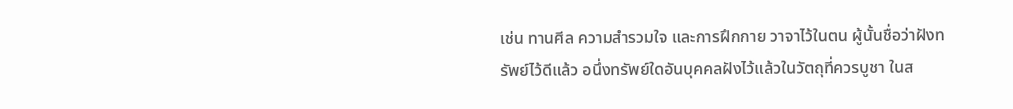เช่น ทานศีล ความสำรวมใจ และการฝึกกาย วาจาไว้ในตน ผู้นั้นชื่อว่าฝังทรัพย์ไว้ดีแล้ว อนึ่งทรัพย์ใดอันบุคคลฝังไว้แล้วในวัตถุที่ควรบูชา ในส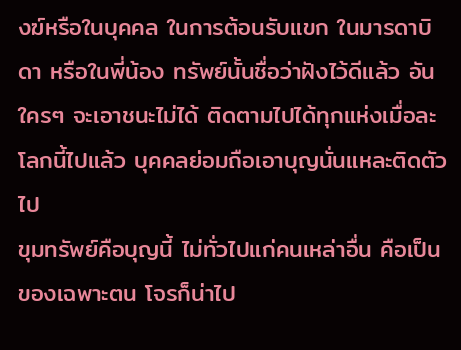งฆ์หรือในบุคคล ในการต้อนรับแขก ในมารดาบิดา หรือในพี่น้อง ทรัพย์นั้นชื่อว่าฝังไว้ดีแล้ว อันใครๆ จะเอาชนะไม่ได้ ติดตามไปได้ทุกแห่งเมื่อละโลกนี้ไปแล้ว บุคคลย่อมถือเอาบุญนั่นแหละติดตัวไป
ขุมทรัพย์คือบุญนี้ ไม่ทั่วไปแก่คนเหล่าอื่น คือเป็นของเฉพาะตน โจรก็น่าไป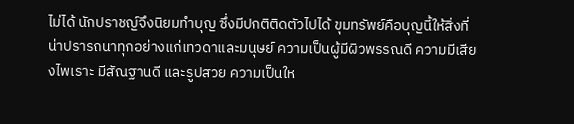ไม่ได้ นักปราชญ์จึงนิยมทำบุญ ซึ่งมีปกติติดตัวไปได้ ขุมทรัพย์คือบุญนี้ให้สิ่งที่น่าปรารถนาทุกอย่างแก่เทวดาและมนุษย์ ความเป็นผู้มีผิวพรรณดี ความมีเสียงไพเราะ มีสัณฐานดี และรูปสวย ความเป็นให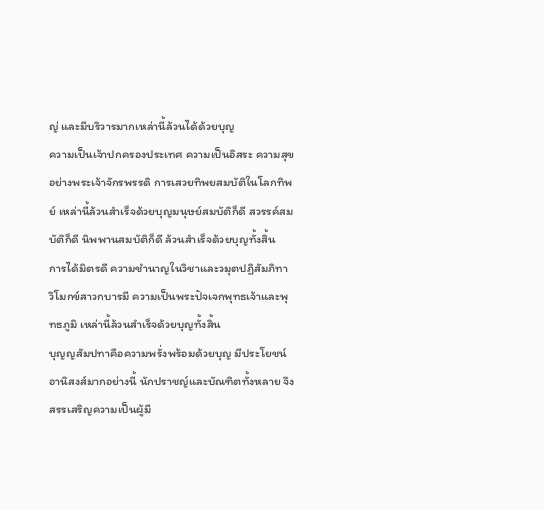ญ่ และมีบริวารมากเหล่านี้ล้วนได้ด้วยบุญ
ความเป็นเจ้าปกครองประเทศ ความเป็นอิสระ ความสุขอย่างพระเจ้าจักรพรรดิ การเสวยทิพยสมบัติในโลกทิพย์ เหล่านี้ล้วนสำเร็จด้วยบุญมนุษย์สมบัติก็ดี สวรรค์สมบัติก็ดี นิพพานสมบัติก็ดี ล้วนสำเร็จด้วยบุญทั้งสิ้น
การได้มิตรดี ความชำนาญในวิชาและวมุตปฏิสัมภิทา วิโมกข์สาวกบารมี ความเป็นพระปัจเจกพุทธเจ้าและพุทธภูมิ เหล่านี้ล้วนสำเร็จด้วยบุญทั้งสิ้น
บุญญสัมปทาคือความพรั่งพร้อมด้วยบุญ มีประโยชน์อานิสงส์มากอย่างนี้ นักปราชญ์และบัณฑิตทั้งหลาย จึงสรรเสริญความเป็นผู้มี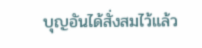บุญอันได้สั่งสมไว้แล้ว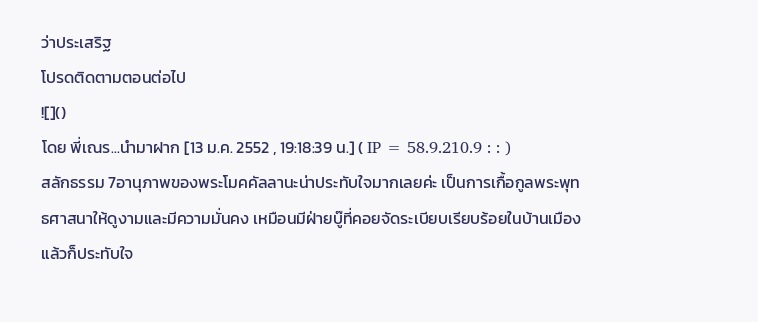ว่าประเสริฐ
โปรดติดตามตอนต่อไป
![]()
โดย พี่เณร...นำมาฝาก [13 ม.ค. 2552 , 19:18:39 น.] ( IP = 58.9.210.9 : : )
สลักธรรม 7อานุภาพของพระโมคคัลลานะน่าประทับใจมากเลยค่ะ เป็นการเกื้อกูลพระพุทธศาสนาให้ดูงามและมีความมั่นคง เหมือนมีฝ่ายบู๊ที่คอยจัดระเบียบเรียบร้อยในบ้านเมือง
แล้วก็ประทับใจ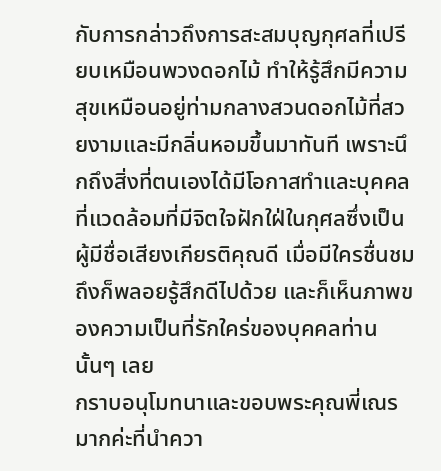กับการกล่าวถึงการสะสมบุญกุศลที่เปรียบเหมือนพวงดอกไม้ ทำให้รู้สึกมีความสุขเหมือนอยู่ท่ามกลางสวนดอกไม้ที่สวยงามและมีกลิ่นหอมขึ้นมาทันที เพราะนึกถึงสิ่งที่ตนเองได้มีโอกาสทำและบุคคลที่แวดล้อมที่มีจิตใจฝักใฝ่ในกุศลซึ่งเป็นผู้มีชื่อเสียงเกียรติคุณดี เมื่อมีใครชื่นชมถึงก็พลอยรู้สึกดีไปด้วย และก็เห็นภาพของความเป็นที่รักใคร่ของบุคคลท่านนั้นๆ เลย
กราบอนุโมทนาและขอบพระคุณพี่เณรมากค่ะที่นำควา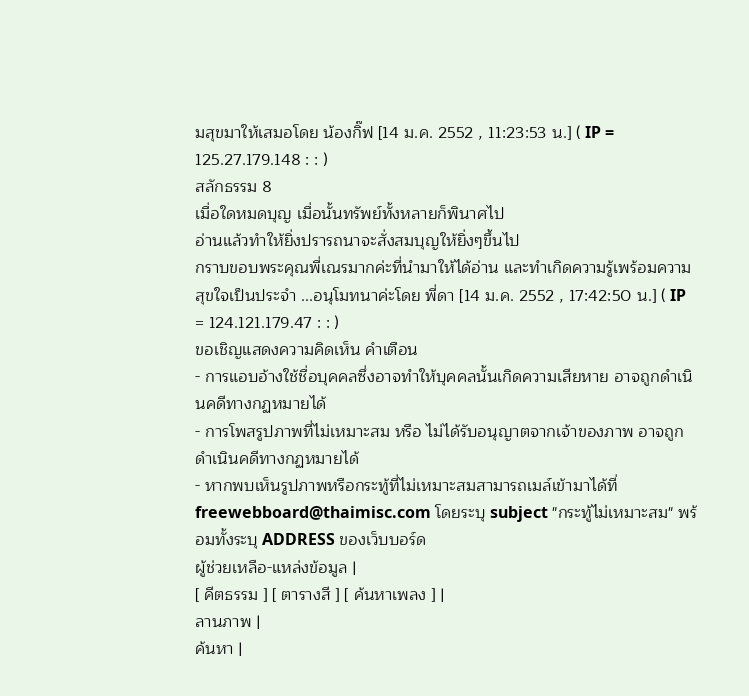มสุขมาให้เสมอโดย น้องกิ๊ฟ [14 ม.ค. 2552 , 11:23:53 น.] ( IP = 125.27.179.148 : : )
สลักธรรม 8
เมื่อใดหมดบุญ เมื่อนั้นทรัพย์ทั้งหลายก็พินาศไป
อ่านแล้วทำให้ยิ่งปรารถนาจะสั่งสมบุญให้ยิ่งๆขึ้นไป
กราบขอบพระคุณพี่เณรมากค่ะที่นำมาให้ได้อ่าน และทำเกิดความรู้เพร้อมความสุขใจเป็นประจำ ...อนุโมทนาค่ะโดย พี่ดา [14 ม.ค. 2552 , 17:42:50 น.] ( IP = 124.121.179.47 : : )
ขอเชิญแสดงความคิดเห็น คำเตือน
- การแอบอ้างใช้ชื่อบุคคลซึ่งอาจทำให้บุคคลนั้นเกิดความเสียหาย อาจถูกดำเนินคดีทางกฏหมายได้
- การโพสรูปภาพที่ไม่เหมาะสม หรือ ไม่ได้รับอนุญาตจากเจ้าของภาพ อาจถูกดำเนินคดีทางกฏหมายได้
- หากพบเห็นรูปภาพหรือกระทู้ที่ไม่เหมาะสมสามารถเมล์เข้ามาได้ที่ freewebboard@thaimisc.com โดยระบุ subject "กระทู้ไม่เหมาะสม" พร้อมทั้งระบุ ADDRESS ของเว็บบอร์ด
ผู้ช่วยเหลือ-แหล่งข้อมูล |
[ คีตธรรม ] [ ตารางสี ] [ ค้นหาเพลง ] |
ลานภาพ |
ค้นหา |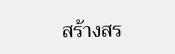สร้างสร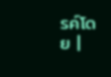รค์โดย |